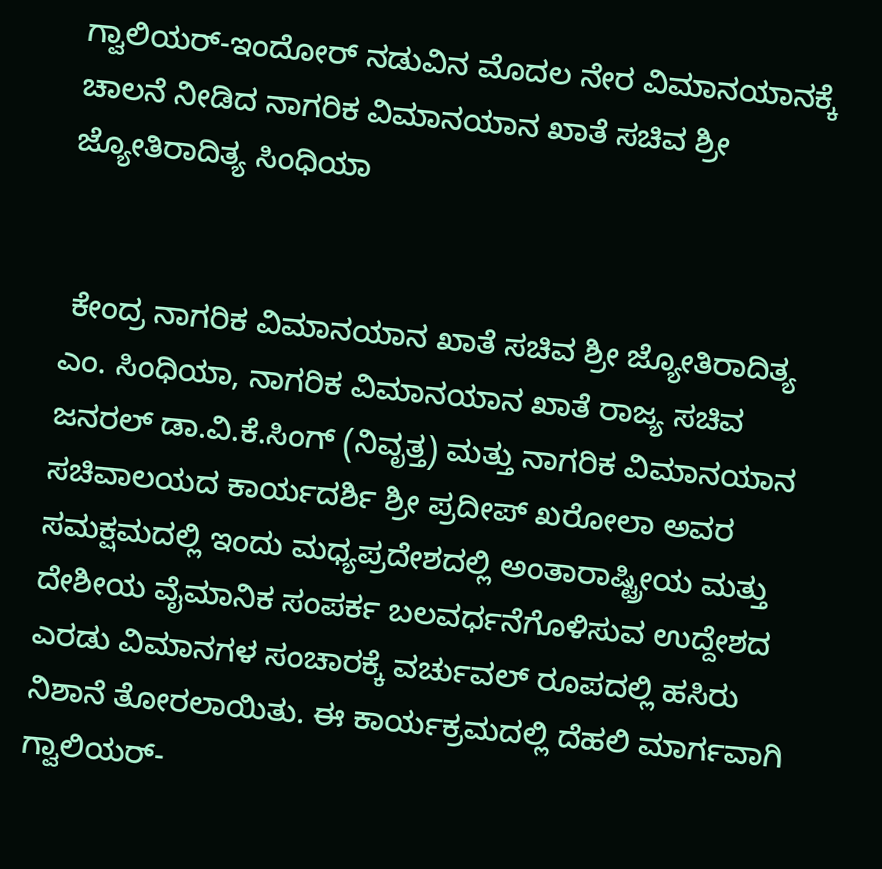ಗ್ವಾಲಿಯರ್-ಇಂದೋರ್ ನಡುವಿನ ಮೊದಲ ನೇರ ವಿಮಾನಯಾನಕ್ಕೆ ಚಾಲನೆ ನೀಡಿದ ನಾಗರಿಕ ವಿಮಾನಯಾನ ಖಾತೆ ಸಚಿವ ಶ್ರೀ ಜ್ಯೋತಿರಾದಿತ್ಯ ಸಿಂಧಿಯಾ


 ಕೇಂದ್ರ ನಾಗರಿಕ ವಿಮಾನಯಾನ ಖಾತೆ ಸಚಿವ ಶ್ರೀ ಜ್ಯೋತಿರಾದಿತ್ಯ ಎಂ. ಸಿಂಧಿಯಾ, ನಾಗರಿಕ ವಿಮಾನಯಾನ ಖಾತೆ ರಾಜ್ಯ ಸಚಿವ ಜನರಲ್ ಡಾ.ವಿ.ಕೆ.ಸಿಂಗ್ (ನಿವೃತ್ತ) ಮತ್ತು ನಾಗರಿಕ ವಿಮಾನಯಾನ ಸಚಿವಾಲಯದ ಕಾರ್ಯದರ್ಶಿ ಶ್ರೀ ಪ್ರದೀಪ್ ಖರೋಲಾ ಅವರ ಸಮಕ್ಷಮದಲ್ಲಿ ಇಂದು ಮಧ್ಯಪ್ರದೇಶದಲ್ಲಿ ಅಂತಾರಾಷ್ಟ್ರೀಯ ಮತ್ತು ದೇಶೀಯ ವೈಮಾನಿಕ ಸಂಪರ್ಕ ಬಲವರ್ಧನೆಗೊಳಿಸುವ ಉದ್ದೇಶದ ಎರಡು ವಿಮಾನಗಳ ಸಂಚಾರಕ್ಕೆ ವರ್ಚುವಲ್ ರೂಪದಲ್ಲಿ ಹಸಿರು ನಿಶಾನೆ ತೋರಲಾಯಿತು. ಈ ಕಾರ್ಯಕ್ರಮದಲ್ಲಿ ದೆಹಲಿ ಮಾರ್ಗವಾಗಿ ಗ್ವಾಲಿಯರ್-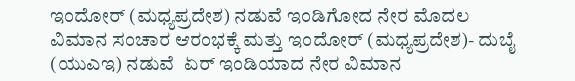ಇಂದೋರ್ (ಮಧ್ಯಪ್ರದೇಶ) ನಡುವೆ ಇಂಡಿಗೋದ ನೇರ ಮೊದಲ ವಿಮಾನ ಸಂಚಾರ ಆರಂಭಕ್ಕೆ ಮತ್ತು ಇಂದೋರ್ (ಮಧ್ಯಪ್ರದೇಶ)- ದುಬೈ (ಯುಎಇ) ನಡುವೆ  ಏರ್ ಇಂಡಿಯಾದ ನೇರ ವಿಮಾನ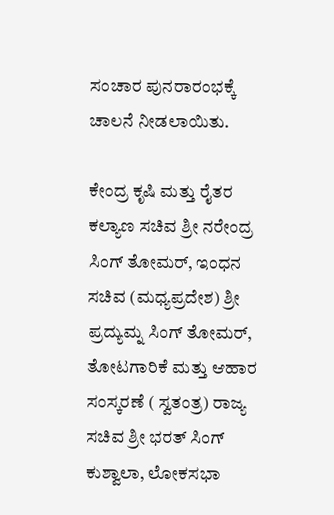ಸಂಚಾರ ಪುನರಾರಂಭಕ್ಕೆ ಚಾಲನೆ ನೀಡಲಾಯಿತು.

ಕೇಂದ್ರ ಕೃಷಿ ಮತ್ತು ರೈತರ ಕಲ್ಯಾಣ ಸಚಿವ ಶ್ರೀ ನರೇಂದ್ರ ಸಿಂಗ್ ತೋಮರ್, ಇಂಧನ ಸಚಿವ (ಮಧ್ಯಪ್ರದೇಶ) ಶ್ರೀ ಪ್ರದ್ಯುಮ್ನ ಸಿಂಗ್ ತೋಮರ್, ತೋಟಗಾರಿಕೆ ಮತ್ತು ಆಹಾರ ಸಂಸ್ಕರಣೆ ( ಸ್ವತಂತ್ರ) ರಾಜ್ಯ ಸಚಿವ ಶ್ರೀ ಭರತ್ ಸಿಂಗ್ ಕುಶ್ವಾಲಾ, ಲೋಕಸಭಾ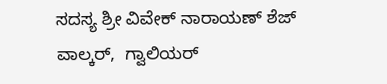ಸದಸ್ಯ ಶ್ರೀ ವಿವೇಕ್ ನಾರಾಯಣ್ ಶೆಜ್ ವಾಲ್ಕರ್,  ಗ್ವಾಲಿಯರ್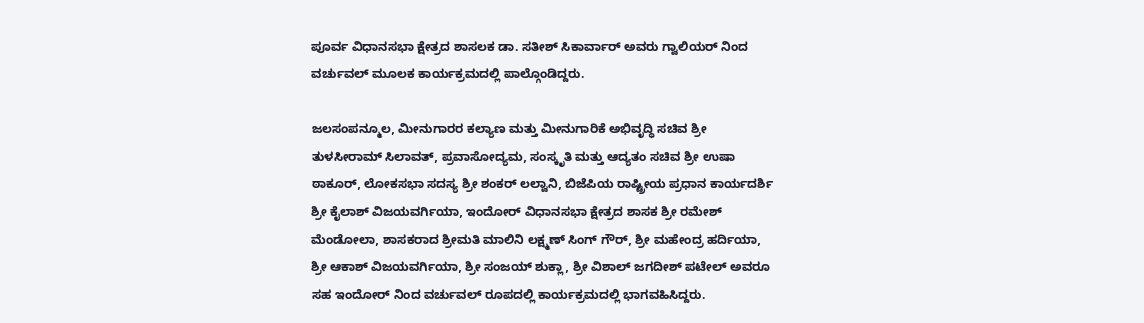ಪೂರ್ವ ವಿಧಾನಸಭಾ ಕ್ಷೇತ್ರದ ಶಾಸಲಕ ಡಾ. ಸತೀಶ್ ಸಿಕಾರ್ವಾರ್ ಅವರು ಗ್ವಾಲಿಯರ್ ನಿಂದ ವರ್ಚುವಲ್ ಮೂಲಕ ಕಾರ್ಯಕ್ರಮದಲ್ಲಿ ಪಾಲ್ಗೊಂಡಿದ್ದರು.

ಜಲಸಂಪನ್ಮೂಲ, ಮೀನುಗಾರರ ಕಲ್ಯಾಣ ಮತ್ತು ಮೀನುಗಾರಿಕೆ ಅಭಿವೃದ್ಧಿ ಸಚಿವ ಶ್ರೀ ತುಳಸೀರಾಮ್ ಸಿಲಾವತ್, ಪ್ರವಾಸೋದ್ಯಮ, ಸಂಸ್ಕೃತಿ ಮತ್ತು ಆದ್ಯತಂ ಸಚಿವ ಶ್ರೀ ಉಷಾ ಠಾಕೂರ್, ಲೋಕಸಭಾ ಸದಸ್ಯ ಶ್ರೀ ಶಂಕರ್ ಲಲ್ವಾನಿ, ಬಿಜೆಪಿಯ ರಾಷ್ಟ್ರೀಯ ಪ್ರಧಾನ ಕಾರ್ಯದರ್ಶಿ ಶ್ರೀ ಕೈಲಾಶ್ ವಿಜಯವರ್ಗಿಯಾ, ಇಂದೋರ್ ವಿಧಾನಸಭಾ ಕ್ಷೇತ್ರದ ಶಾಸಕ ಶ್ರೀ ರಮೇಶ್ ಮೆಂಡೋಲಾ, ಶಾಸಕರಾದ ಶ್ರೀಮತಿ ಮಾಲಿನಿ ಲಕ್ಷ್ಮಣ್ ಸಿಂಗ್ ಗೌರ್, ಶ್ರೀ ಮಹೇಂದ್ರ ಹರ್ದಿಯಾ, ಶ್ರೀ ಆಕಾಶ್ ವಿಜಯವರ್ಗಿಯಾ, ಶ್ರೀ ಸಂಜಯ್ ಶುಕ್ಲಾ, ಶ್ರೀ ವಿಶಾಲ್ ಜಗದೀಶ್ ಪಟೇಲ್ ಅವರೂ ಸಹ ಇಂದೋರ್ ನಿಂದ ವರ್ಚುವಲ್ ರೂಪದಲ್ಲಿ ಕಾರ್ಯಕ್ರಮದಲ್ಲಿ ಭಾಗವಹಿಸಿದ್ದರು.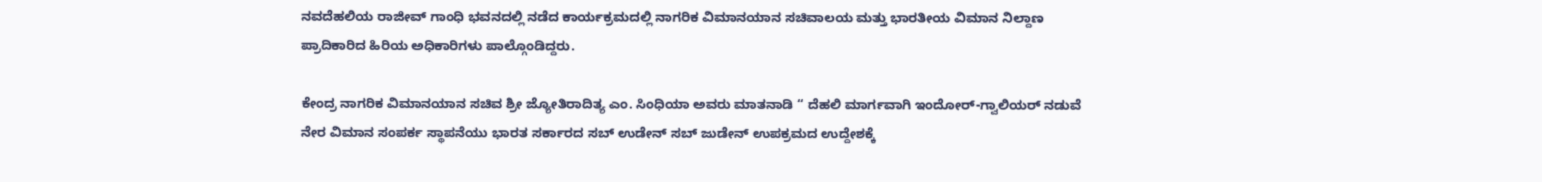ನವದೆಹಲಿಯ ರಾಜೀವ್ ಗಾಂಧಿ ಭವನದಲ್ಲಿ ನಡೆದ ಕಾರ್ಯಕ್ರಮದಲ್ಲಿ ನಾಗರಿಕ ವಿಮಾನಯಾನ ಸಚಿವಾಲಯ ಮತ್ತು ಭಾರತೀಯ ವಿಮಾನ ನಿಲ್ದಾಣ ಪ್ರಾದಿಕಾರಿದ ಹಿರಿಯ ಅಧಿಕಾರಿಗಳು ಪಾಲ್ಗೊಂಡಿದ್ದರು.

ಕೇಂದ್ರ ನಾಗರಿಕ ವಿಮಾನಯಾನ ಸಚಿವ ಶ್ರೀ ಜ್ಯೋತಿರಾದಿತ್ಯ ಎಂ. ಸಿಂಧಿಯಾ ಅವರು ಮಾತನಾಡಿ “ ದೆಹಲಿ ಮಾರ್ಗವಾಗಿ ಇಂದೋರ್-ಗ್ವಾಲಿಯರ್ ನಡುವೆ ನೇರ ವಿಮಾನ ಸಂಪರ್ಕ ಸ್ಥಾಪನೆಯು ಭಾರತ ಸರ್ಕಾರದ ಸಬ್ ಉಡೇನ್ ಸಬ್ ಜುಡೇನ್ ಉಪಕ್ರಮದ ಉದ್ದೇಶಕ್ಕೆ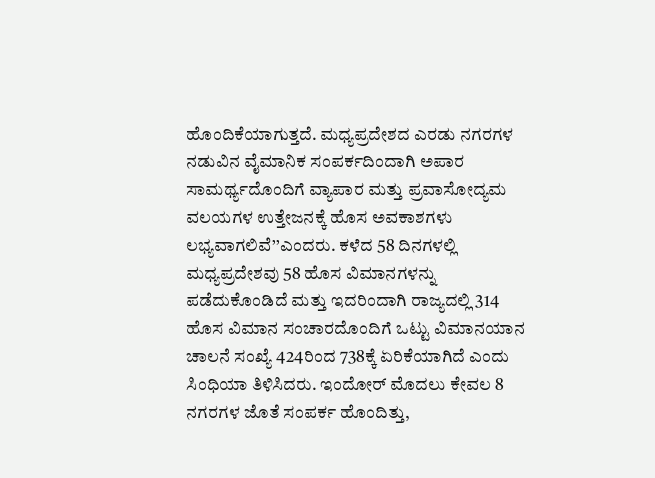ಹೊಂದಿಕೆಯಾಗುತ್ತದೆ. ಮಧ್ಯಪ್ರದೇಶದ ಎರಡು ನಗರಗಳ ನಡುವಿನ ವೈಮಾನಿಕ ಸಂಪರ್ಕದಿಂದಾಗಿ ಅಪಾರ ಸಾಮರ್ಥ್ಯದೊಂದಿಗೆ ವ್ಯಾಪಾರ ಮತ್ತು ಪ್ರವಾಸೋದ್ಯಮ ವಲಯಗಳ ಉತ್ತೇಜನಕ್ಕೆ ಹೊಸ ಅವಕಾಶಗಳು ಲಭ್ಯವಾಗಲಿವೆ’’ಎಂದರು. ಕಳೆದ 58 ದಿನಗಳಲ್ಲಿ ಮಧ್ಯಪ್ರದೇಶವು 58 ಹೊಸ ವಿಮಾನಗಳನ್ನು ಪಡೆದುಕೊಂಡಿದೆ ಮತ್ತು ಇದರಿಂದಾಗಿ ರಾಜ್ಯದಲ್ಲಿ 314 ಹೊಸ ವಿಮಾನ ಸಂಚಾರದೊಂದಿಗೆ ಒಟ್ಟು ವಿಮಾನಯಾನ ಚಾಲನೆ ಸಂಖ್ಯೆ 424ರಿಂದ 738ಕ್ಕೆ ಏರಿಕೆಯಾಗಿದೆ ಎಂದು ಸಿಂಧಿಯಾ ತಿಳಿಸಿದರು. ಇಂದೋರ್ ಮೊದಲು ಕೇವಲ 8 ನಗರಗಳ ಜೊತೆ ಸಂಪರ್ಕ ಹೊಂದಿತ್ತು,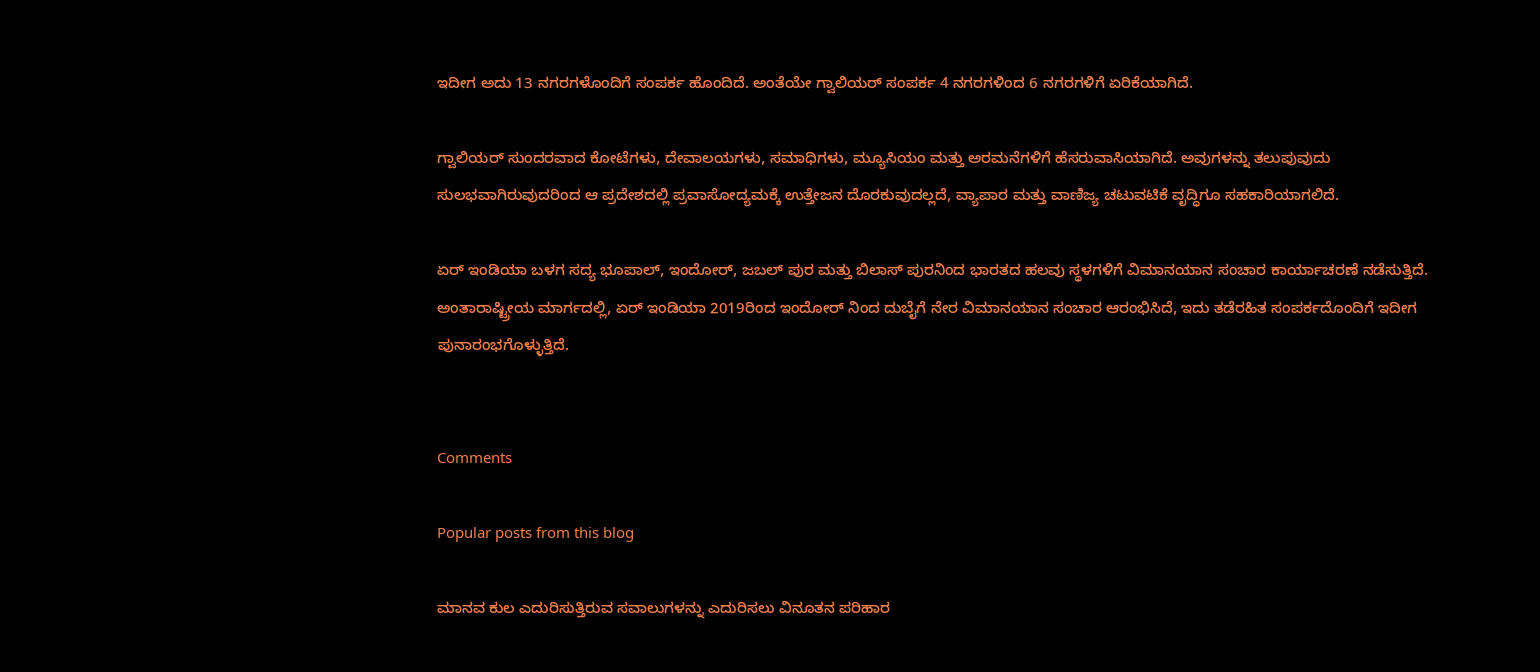ಇದೀಗ ಅದು 13 ನಗರಗಳೊಂದಿಗೆ ಸಂಪರ್ಕ ಹೊಂದಿದೆ. ಅಂತೆಯೇ ಗ್ವಾಲಿಯರ್ ಸಂಪರ್ಕ 4 ನಗರಗಳಿಂದ 6 ನಗರಗಳಿಗೆ ಏರಿಕೆಯಾಗಿದೆ.

ಗ್ವಾಲಿಯರ್ ಸುಂದರವಾದ ಕೋಟೆಗಳು, ದೇವಾಲಯಗಳು, ಸಮಾಧಿಗಳು, ಮ್ಯೂಸಿಯಂ ಮತ್ತು ಅರಮನೆಗಳಿಗೆ ಹೆಸರುವಾಸಿಯಾಗಿದೆ. ಅವುಗಳನ್ನು ತಲುಪುವುದು ಸುಲಭವಾಗಿರುವುದರಿಂದ ಆ ಪ್ರದೇಶದಲ್ಲಿ ಪ್ರವಾಸೋದ್ಯಮಕ್ಕೆ ಉತ್ತೇಜನ ದೊರಕುವುದಲ್ಲದೆ, ವ್ಯಾಪಾರ ಮತ್ತು ವಾಣಿಜ್ಯ ಚಟುವಟಿಕೆ ವೃದ್ಧಿಗೂ ಸಹಕಾರಿಯಾಗಲಿದೆ.

ಏರ್ ಇಂಡಿಯಾ ಬಳಗ ಸದ್ಯ ಭೂಪಾಲ್, ಇಂದೋರ್, ಜಬಲ್ ಪುರ ಮತ್ತು ಬಿಲಾಸ್ ಪುರನಿಂದ ಭಾರತದ ಹಲವು ಸ್ಥಳಗಳಿಗೆ ವಿಮಾನಯಾನ ಸಂಚಾರ ಕಾರ್ಯಾಚರಣೆ ನಡೆಸುತ್ತಿದೆ. ಅಂತಾರಾಷ್ಟ್ರೀಯ ಮಾರ್ಗದಲ್ಲಿ, ಏರ್ ಇಂಡಿಯಾ 2019ರಿಂದ ಇಂದೋರ್ ನಿಂದ ದುಬೈಗೆ ನೇರ ವಿಮಾನಯಾನ ಸಂಚಾರ ಆರಂಭಿಸಿದೆ, ಇದು ತಡೆರಹಿತ ಸಂಪರ್ಕದೊಂದಿಗೆ ಇದೀಗ ಪುನಾರಂಭಗೊಳ್ಳುತ್ತಿದೆ.


Comments

Popular posts from this blog

ಮಾನವ ಕುಲ ಎದುರಿಸುತ್ತಿರುವ ಸವಾಲುಗಳನ್ನು ಎದುರಿಸಲು ವಿನೂತನ ಪರಿಹಾರ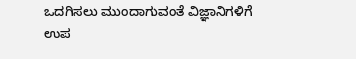ಒದಗಿಸಲು ಮುಂದಾಗುವಂತೆ ವಿಜ್ಞಾನಿಗಳಿಗೆ ಉಪ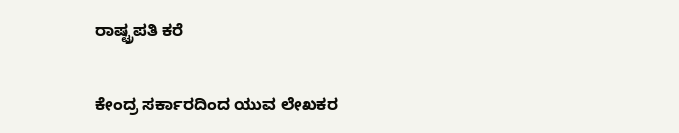ರಾಷ್ಟ್ರಪತಿ ಕರೆ

ಕೇಂದ್ರ ಸರ್ಕಾರದಿಂದ ಯುವ ಲೇಖಕರ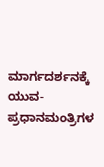ಮಾರ್ಗದರ್ಶನಕ್ಕೆ ಯುವ-ಪ್ರಧಾನಮಂತ್ರಿಗಳ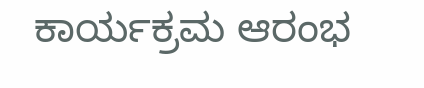ಕಾರ್ಯಕ್ರಮ ಆರಂಭ